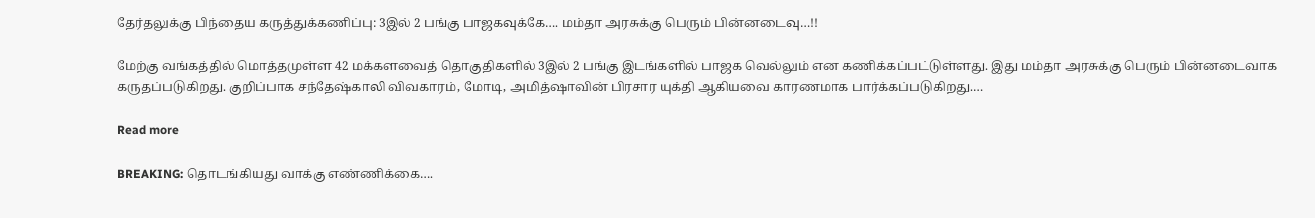தேர்தலுக்கு பிந்தைய கருத்துக்கணிப்பு: 3இல் 2 பங்கு பாஜகவுக்கே…. மம்தா அரசுக்கு பெரும் பின்னடைவு…!!

மேற்கு வங்கத்தில் மொத்தமுள்ள 42 மக்களவைத் தொகுதிகளில் 3இல் 2 பங்கு இடங்களில் பாஜக வெல்லும் என கணிக்கப்பட்டுள்ளது. இது மம்தா அரசுக்கு பெரும் பின்னடைவாக கருதப்படுகிறது. குறிப்பாக சந்தேஷ்காலி விவகாரம், மோடி, அமித்ஷாவின் பிரசார யுக்தி ஆகியவை காரணமாக பார்க்கப்படுகிறது.…

Read more

BREAKING: தொடங்கியது வாக்கு எண்ணிக்கை….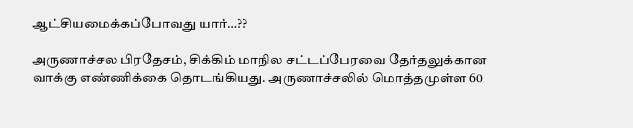ஆட்சியமைக்கப்போவது யார்…??

அருணாச்சல பிரதேசம், சிக்கிம் மாநில சட்டப்பேரவை தேர்தலுக்கான வாக்கு எண்ணிக்கை தொடங்கியது. அருணாச்சலில் மொத்தமுள்ள 60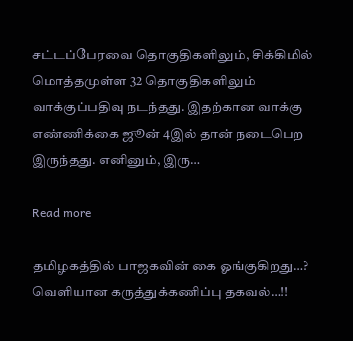சட்டப்பேரவை தொகுதிகளிலும், சிக்கிமில் மொத்தமுள்ள 32 தொகுதிகளிலும் வாக்குப்பதிவு நடந்தது. இதற்கான வாக்கு எண்ணிக்கை ஜூன் 4இல் தான் நடைபெற இருந்தது. எனினும், இரு…

Read more

தமிழகத்தில் பாஜகவின் கை ஓங்குகிறது…? வெளியான கருத்துக்கணிப்பு தகவல்…!!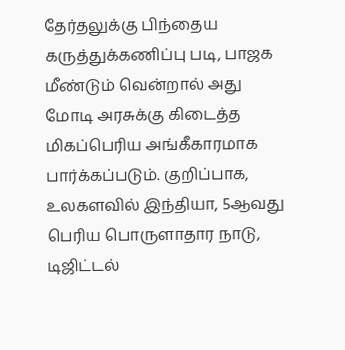தேர்தலுக்கு பிந்தைய கருத்துக்கணிப்பு படி, பாஜக மீண்டும் வென்றால் அது மோடி அரசுக்கு கிடைத்த மிகப்பெரிய அங்கீகாரமாக பார்க்கப்படும். குறிப்பாக, உலகளவில் இந்தியா, 5ஆவது பெரிய பொருளாதார நாடு, டிஜிட்டல்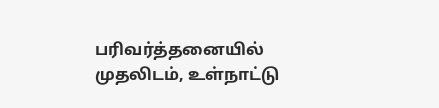பரிவர்த்தனையில் முதலிடம், உள்நாட்டு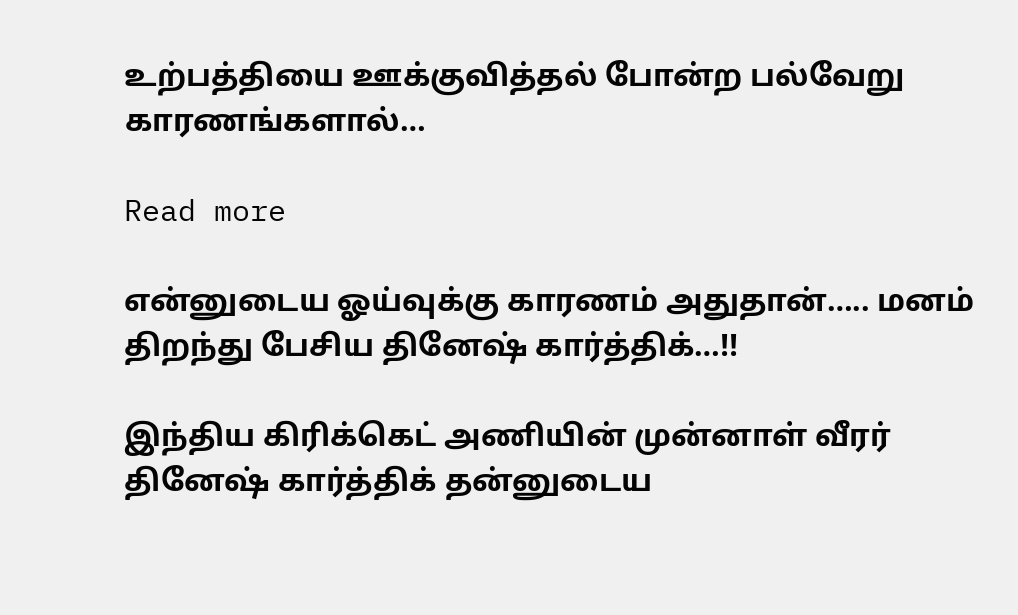உற்பத்தியை ஊக்குவித்தல் போன்ற பல்வேறு காரணங்களால்…

Read more

என்னுடைய ஓய்வுக்கு காரணம் அதுதான்….. மனம் திறந்து பேசிய தினேஷ் கார்த்திக்…!!

இந்திய கிரிக்கெட் அணியின் முன்னாள் வீரர் தினேஷ் கார்த்திக் தன்னுடைய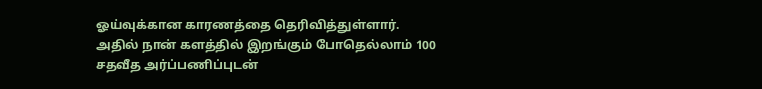ஓய்வுக்கான காரணத்தை தெரிவித்துள்ளார். அதில் நான் களத்தில் இறங்கும் போதெல்லாம் 100 சதவீத அர்ப்பணிப்புடன்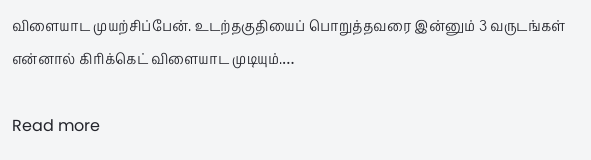விளையாட முயற்சிப்பேன். உடற்தகுதியைப் பொறுத்தவரை இன்னும் 3 வருடங்கள் என்னால் கிரிக்கெட் விளையாட முடியும்.…

Read more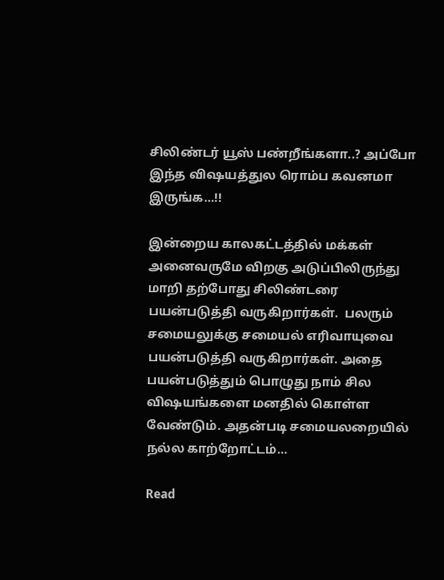சிலிண்டர் யூஸ் பண்றீங்களா..? அப்போ இந்த விஷயத்துல ரொம்ப கவனமா இருங்க…!!

இன்றைய காலகட்டத்தில் மக்கள் அனைவருமே விறகு அடுப்பிலிருந்து மாறி தற்போது சிலிண்டரை பயன்படுத்தி வருகிறார்கள்.  பலரும் சமையலுக்கு சமையல் எரிவாயுவை பயன்படுத்தி வருகிறார்கள். அதை பயன்படுத்தும் பொழுது நாம் சில விஷயங்களை மனதில் கொள்ள வேண்டும். அதன்படி சமையலறையில் நல்ல காற்றோட்டம்…

Read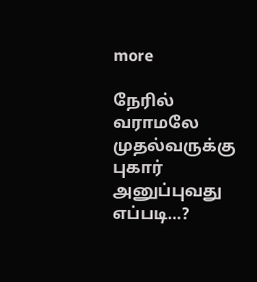more

நேரில் வராமலே முதல்வருக்கு புகார் அனுப்புவது எப்படி…?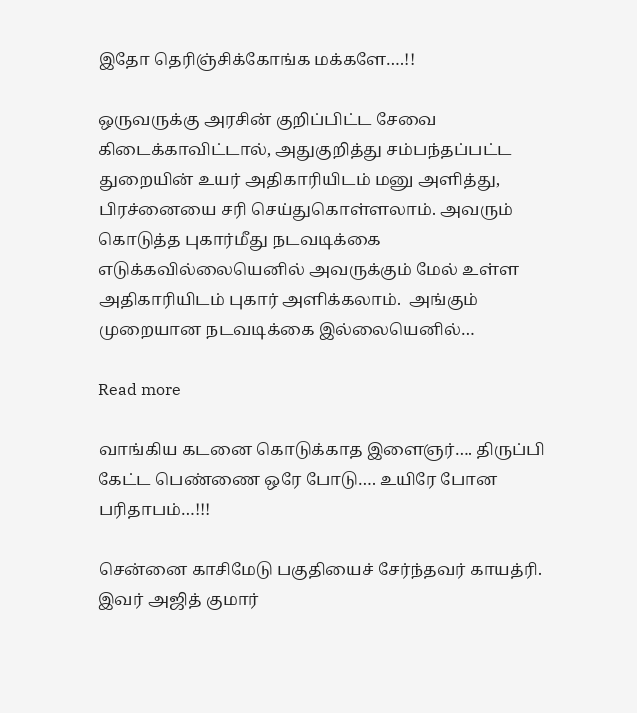இதோ தெரிஞ்சிக்கோங்க மக்களே….!!

ஒருவருக்கு அரசின் குறிப்பிட்ட சேவை கிடைக்காவிட்டால், அதுகுறித்து சம்பந்தப்பட்ட துறையின் உயர் அதிகாரியிடம் மனு அளித்து, பிரச்னையை சரி செய்துகொள்ளலாம். அவரும் கொடுத்த புகார்மீது நடவடிக்கை எடுக்கவில்லையெனில் அவருக்கும் மேல் உள்ள அதிகாரியிடம் புகார் அளிக்கலாம்.  அங்கும் முறையான நடவடிக்கை இல்லையெனில்…

Read more

வாங்கிய கடனை கொடுக்காத இளைஞர்…. திருப்பி கேட்ட பெண்ணை ஒரே போடு…. உயிரே போன பரிதாபம்…!!!

சென்னை காசிமேடு பகுதியைச் சேர்ந்தவர் காயத்ரி. இவர் அஜித் குமார்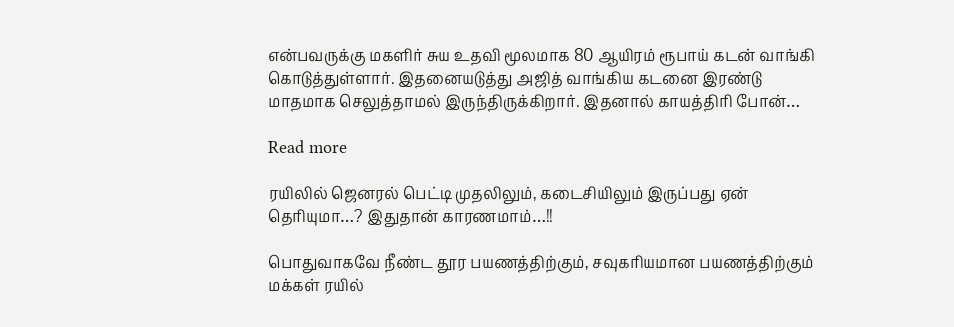என்பவருக்கு மகளிர் சுய உதவி மூலமாக 80 ஆயிரம் ரூபாய் கடன் வாங்கி கொடுத்துள்ளார். இதனையடுத்து அஜித் வாங்கிய கடனை இரண்டு மாதமாக செலுத்தாமல் இருந்திருக்கிறார். இதனால் காயத்திரி போன்…

Read more

ரயிலில் ஜெனரல் பெட்டி முதலிலும், கடைசியிலும் இருப்பது ஏன் தெரியுமா…? இதுதான் காரணமாம்…!!

பொதுவாகவே நீண்ட தூர பயணத்திற்கும், சவுகரியமான பயணத்திற்கும் மக்கள் ரயில்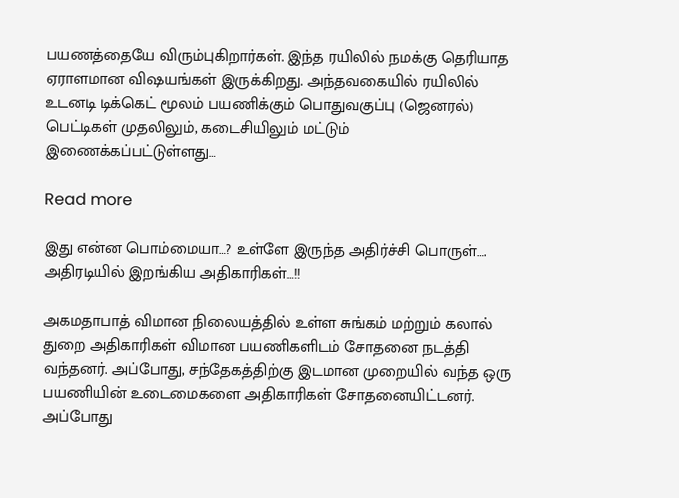பயணத்தையே விரும்புகிறார்கள். இந்த ரயிலில் நமக்கு தெரியாத ஏராளமான விஷயங்கள் இருக்கிறது. அந்தவகையில் ரயிலில் உடனடி டிக்கெட் மூலம் பயணிக்கும் பொதுவகுப்பு (ஜெனரல்) பெட்டிகள் முதலிலும், கடைசியிலும் மட்டும் இணைக்கப்பட்டுள்ளது…

Read more

இது என்ன பொம்மையா…? உள்ளே இருந்த அதிர்ச்சி பொருள்…. அதிரடியில் இறங்கிய அதிகாரிகள்…!!

அகமதாபாத் விமான நிலையத்தில் உள்ள சுங்கம் மற்றும் கலால் துறை அதிகாரிகள் விமான பயணிகளிடம் சோதனை நடத்தி வந்தனர். அப்போது, சந்தேகத்திற்கு இடமான முறையில் வந்த ஒரு பயணியின் உடைமைகளை அதிகாரிகள் சோதனையிட்டனர். அப்போது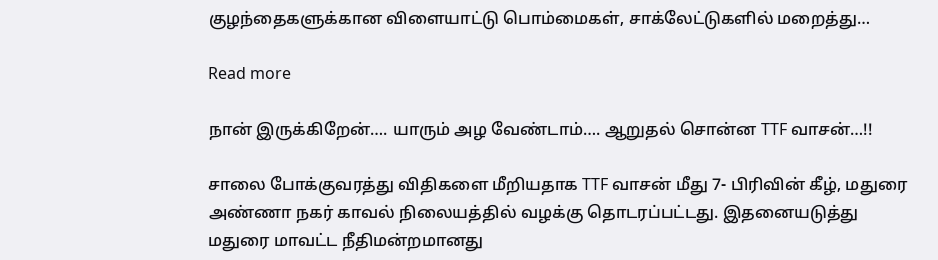குழந்தைகளுக்கான விளையாட்டு பொம்மைகள், சாக்லேட்டுகளில் மறைத்து…

Read more

நான் இருக்கிறேன்…. யாரும் அழ வேண்டாம்…. ஆறுதல் சொன்ன TTF வாசன்…!!

சாலை போக்குவரத்து விதிகளை மீறியதாக TTF வாசன் மீது 7- பிரிவின் கீழ், மதுரை அண்ணா நகர் காவல் நிலையத்தில் வழக்கு தொடரப்பட்டது. இதனையடுத்து மதுரை மாவட்ட நீதிமன்றமானது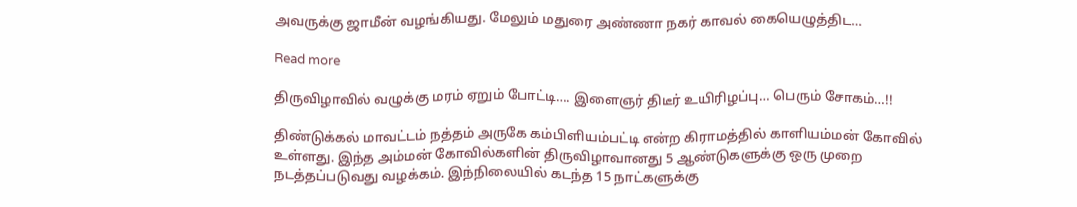அவருக்கு ஜாமீன் வழங்கியது. மேலும் மதுரை அண்ணா நகர் காவல் கையெழுத்திட…

Read more

திருவிழாவில் வழுக்கு மரம் ஏறும் போட்டி…. இளைஞர் திடீர் உயிரிழப்பு… பெரும் சோகம்…!!

திண்டுக்கல் மாவட்டம் நத்தம் அருகே கம்பிளியம்பட்டி என்ற கிராமத்தில் காளியம்மன் கோவில் உள்ளது. இந்த அம்மன் கோவில்களின் திருவிழாவானது 5 ஆண்டுகளுக்கு ஒரு முறை நடத்தப்படுவது வழக்கம். இந்நிலையில் கடந்த 15 நாட்களுக்கு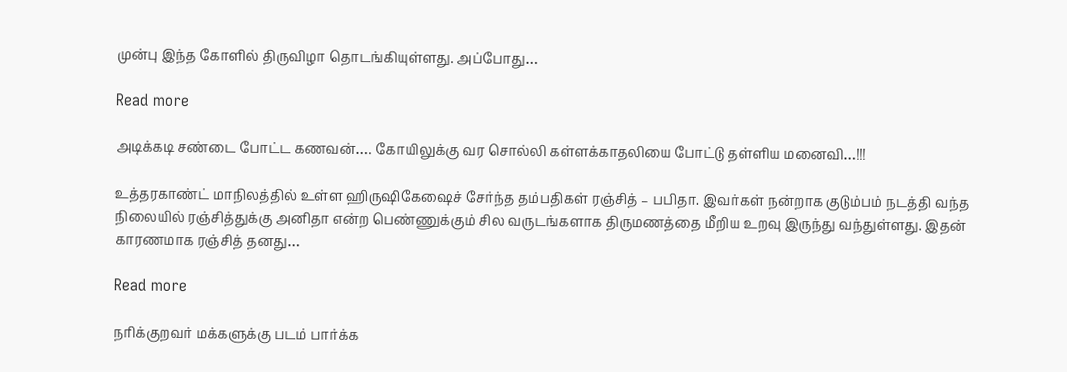முன்பு இந்த கோளில் திருவிழா தொடங்கியுள்ளது. அப்போது…

Read more

அடிக்கடி சண்டை போட்ட கணவன்…. கோயிலுக்கு வர சொல்லி கள்ளக்காதலியை போட்டு தள்ளிய மனைவி…!!!

உத்தரகாண்ட் மாநிலத்தில் உள்ள ஹிருஷிகேஷைச் சேர்ந்த தம்பதிகள் ரஞ்சித் – பபிதா. இவர்கள் நன்றாக குடும்பம் நடத்தி வந்த நிலையில் ரஞ்சித்துக்கு அனிதா என்ற பெண்ணுக்கும் சில வருடங்களாக திருமணத்தை மீறிய உறவு இருந்து வந்துள்ளது. இதன் காரணமாக ரஞ்சித் தனது…

Read more

நரிக்குறவர் மக்களுக்கு படம் பார்க்க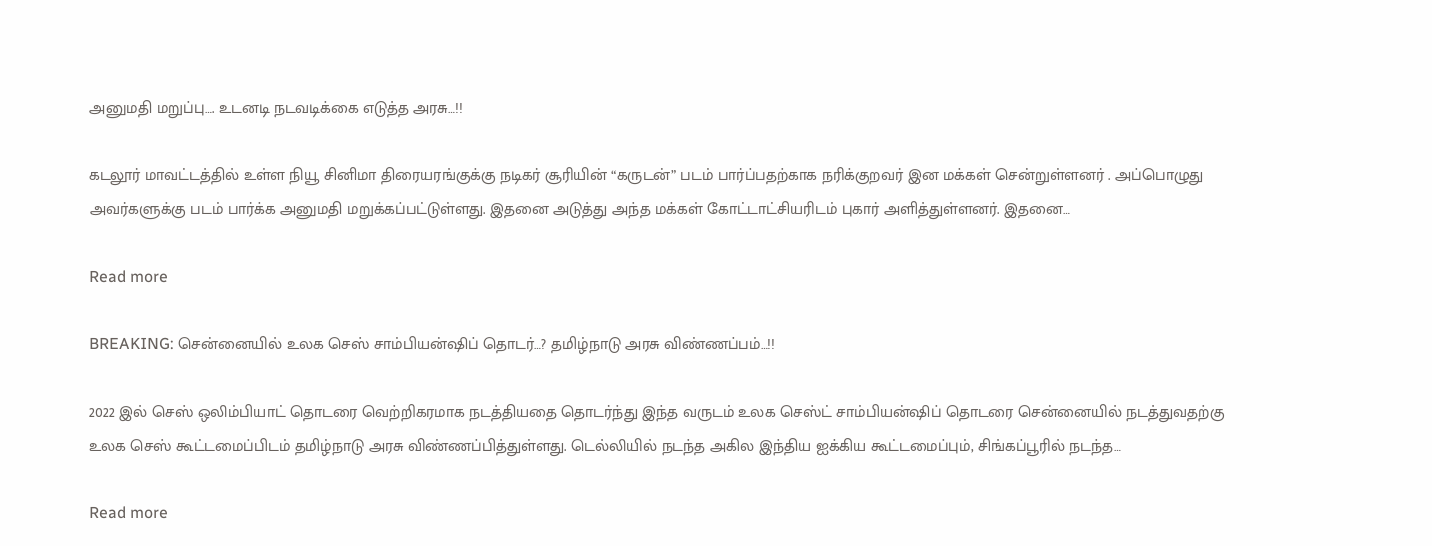அனுமதி மறுப்பு…. உடனடி நடவடிக்கை எடுத்த அரசு…!!

கடலூர் மாவட்டத்தில் உள்ள நியூ சினிமா திரையரங்குக்கு நடிகர் சூரியின் “கருடன்” படம் பார்ப்பதற்காக நரிக்குறவர் இன மக்கள் சென்றுள்ளனர் . அப்பொழுது அவர்களுக்கு படம் பார்க்க அனுமதி மறுக்கப்பட்டுள்ளது. இதனை அடுத்து அந்த மக்கள் கோட்டாட்சியரிடம் புகார் அளித்துள்ளனர். இதனை…

Read more

BREAKING: சென்னையில் உலக செஸ் சாம்பியன்ஷிப் தொடர்…? தமிழ்நாடு அரசு விண்ணப்பம்…!!

2022 இல் செஸ் ஒலிம்பியாட் தொடரை வெற்றிகரமாக நடத்தியதை தொடர்ந்து இந்த வருடம் உலக செஸ்ட் சாம்பியன்ஷிப் தொடரை சென்னையில் நடத்துவதற்கு உலக செஸ் கூட்டமைப்பிடம் தமிழ்நாடு அரசு விண்ணப்பித்துள்ளது. டெல்லியில் நடந்த அகில இந்திய ஐக்கிய கூட்டமைப்பும், சிங்கப்பூரில் நடந்த…

Read more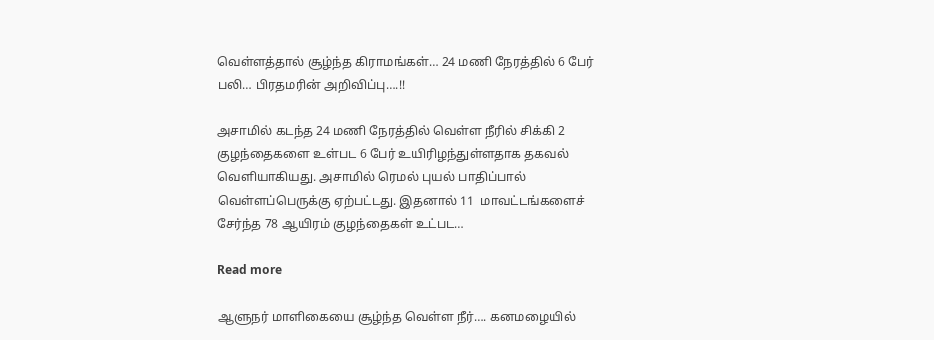வெள்ளத்தால் சூழ்ந்த கிராமங்கள்… 24 மணி நேரத்தில் 6 பேர் பலி… பிரதமரின் அறிவிப்பு….!!

அசாமில் கடந்த 24 மணி நேரத்தில் வெள்ள நீரில் சிக்கி 2 குழந்தைகளை உள்பட 6 பேர் உயிரிழந்துள்ளதாக தகவல் வெளியாகியது. அசாமில் ரெமல் புயல் பாதிப்பால் வெள்ளப்பெருக்கு ஏற்பட்டது. இதனால் 11  மாவட்டங்களைச் சேர்ந்த 78 ஆயிரம் குழந்தைகள் உட்பட…

Read more

ஆளுநர் மாளிகையை சூழ்ந்த வெள்ள நீர்…. கனமழையில்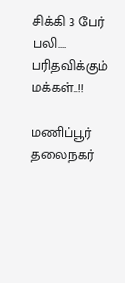சிக்கி 3 பேர் பலி…. பரிதவிக்கும் மக்கள்..!!

மணிப்பூர் தலைநகர்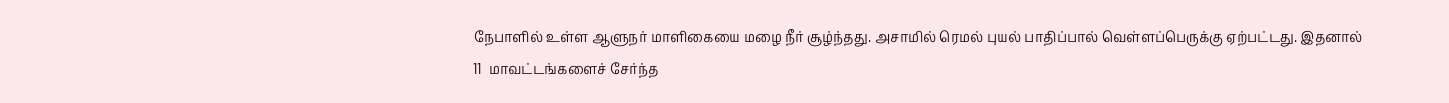நேபாளில் உள்ள ஆளுநர் மாளிகையை மழை நீர் சூழ்ந்தது. அசாமில் ரெமல் புயல் பாதிப்பால் வெள்ளப்பெருக்கு ஏற்பட்டது. இதனால் 11  மாவட்டங்களைச் சேர்ந்த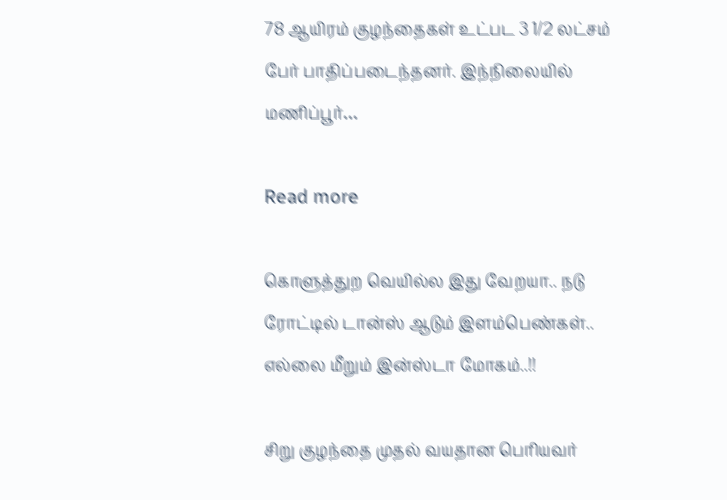78 ஆயிரம் குழந்தைகள் உட்பட 3 1/2 லட்சம் பேர் பாதிப்படைந்தனர். இந்நிலையில் மணிப்பூர்…

Read more

கொளுத்துற வெயில்ல இது வேறயா.. நடு ரோட்டில் டான்ஸ் ஆடும் இளம்பெண்கள்.. எல்லை மீறும் இன்ஸ்டா மோகம்..!!

சிறு குழந்தை முதல் வயதான பெரியவர்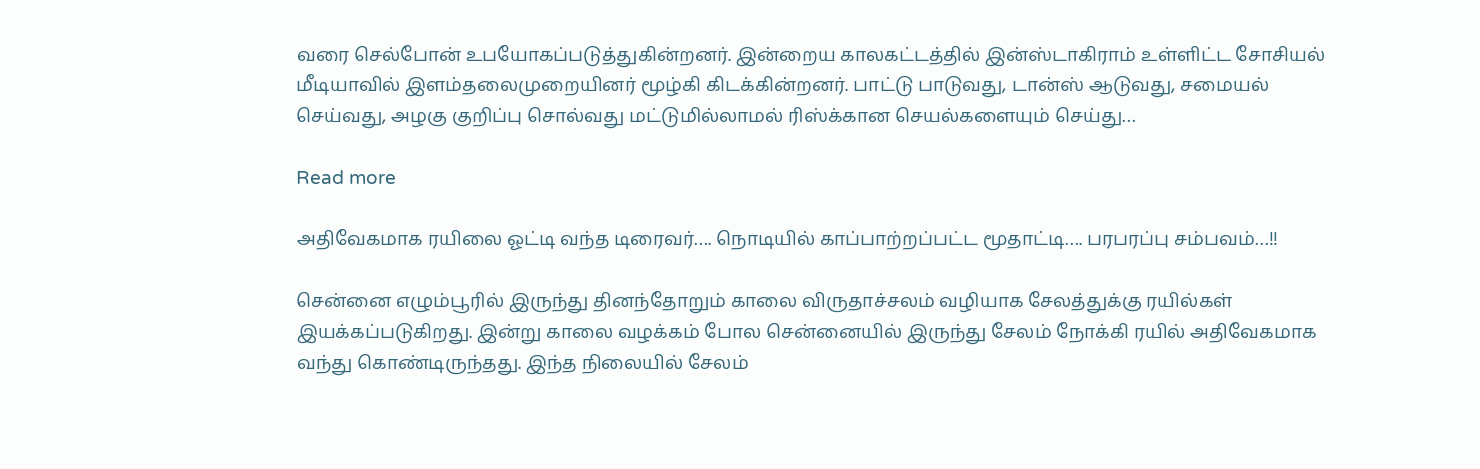வரை செல்போன் உபயோகப்படுத்துகின்றனர். இன்றைய காலகட்டத்தில் இன்ஸ்டாகிராம் உள்ளிட்ட சோசியல் மீடியாவில் இளம்தலைமுறையினர் மூழ்கி கிடக்கின்றனர். பாட்டு பாடுவது, டான்ஸ் ஆடுவது, சமையல் செய்வது, அழகு குறிப்பு சொல்வது மட்டுமில்லாமல் ரிஸ்க்கான செயல்களையும் செய்து…

Read more

அதிவேகமாக ரயிலை ஓட்டி வந்த டிரைவர்…. நொடியில் காப்பாற்றப்பட்ட மூதாட்டி…. பரபரப்பு சம்பவம்…!!

சென்னை எழும்பூரில் இருந்து தினந்தோறும் காலை விருதாச்சலம் வழியாக சேலத்துக்கு ரயில்கள் இயக்கப்படுகிறது. இன்று காலை வழக்கம் போல சென்னையில் இருந்து சேலம் நோக்கி ரயில் அதிவேகமாக வந்து கொண்டிருந்தது. இந்த நிலையில் சேலம்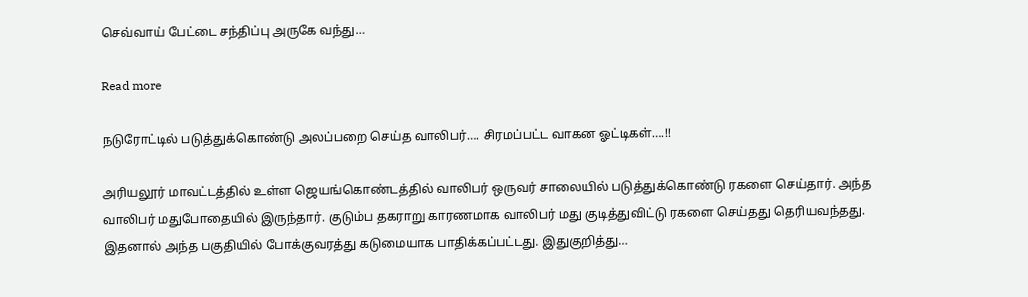செவ்வாய் பேட்டை சந்திப்பு அருகே வந்து…

Read more

நடுரோட்டில் படுத்துக்கொண்டு அலப்பறை செய்த வாலிபர்…. சிரமப்பட்ட வாகன ஓட்டிகள்….!!

அரியலூர் மாவட்டத்தில் உள்ள ஜெயங்கொண்டத்தில் வாலிபர் ஒருவர் சாலையில் படுத்துக்கொண்டு ரகளை செய்தார். அந்த வாலிபர் மதுபோதையில் இருந்தார். குடும்ப தகராறு காரணமாக வாலிபர் மது குடித்துவிட்டு ரகளை செய்தது தெரியவந்தது. இதனால் அந்த பகுதியில் போக்குவரத்து கடுமையாக பாதிக்கப்பட்டது. இதுகுறித்து…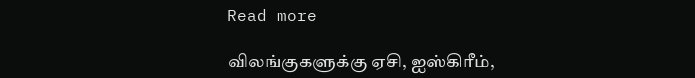Read more

விலங்குகளுக்கு ஏசி, ஐஸ்கிரீம்,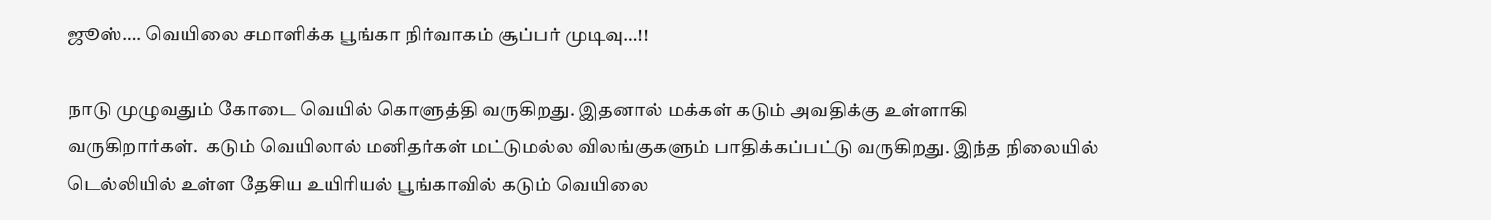ஜூஸ்…. வெயிலை சமாளிக்க பூங்கா நிர்வாகம் சூப்பர் முடிவு…!!

நாடு முழுவதும் கோடை வெயில் கொளுத்தி வருகிறது. இதனால் மக்கள் கடும் அவதிக்கு உள்ளாகி வருகிறார்கள்.  கடும் வெயிலால் மனிதர்கள் மட்டுமல்ல விலங்குகளும் பாதிக்கப்பட்டு வருகிறது. இந்த நிலையில் டெல்லியில் உள்ள தேசிய உயிரியல் பூங்காவில் கடும் வெயிலை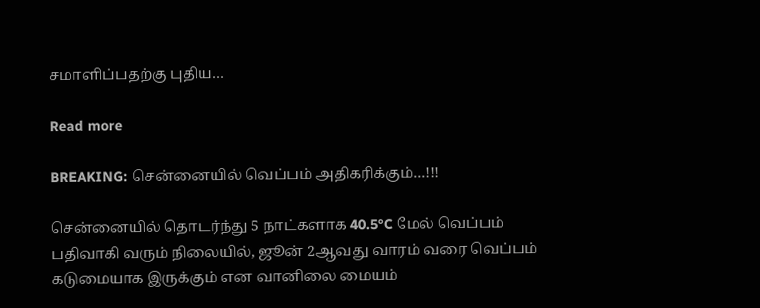சமாளிப்பதற்கு புதிய…

Read more

BREAKING: சென்னையில் வெப்பம் அதிகரிக்கும்…!!!

சென்னையில் தொடர்ந்து 5 நாட்களாக 40.5°C மேல் வெப்பம் பதிவாகி வரும் நிலையில், ஜூன் 2ஆவது வாரம் வரை வெப்பம் கடுமையாக இருக்கும் என வானிலை மையம்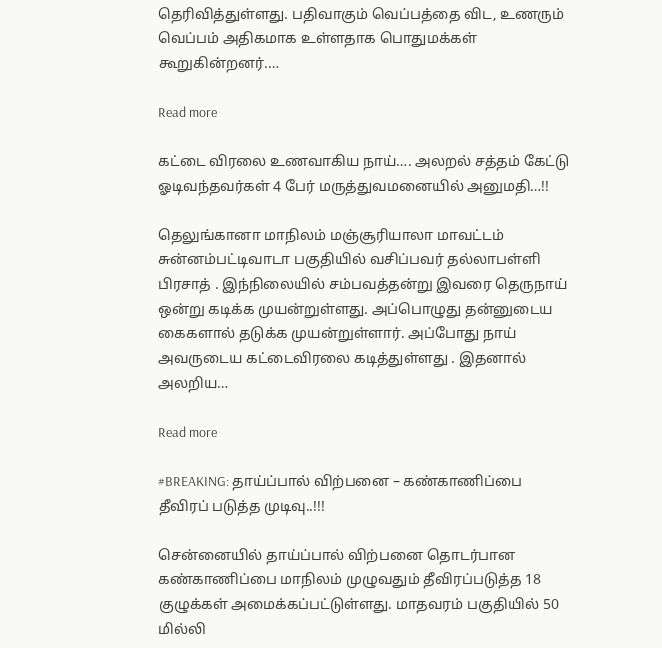தெரிவித்துள்ளது. பதிவாகும் வெப்பத்தை விட, உணரும் வெப்பம் அதிகமாக உள்ளதாக பொதுமக்கள் கூறுகின்றனர்.…

Read more

கட்டை விரலை உணவாகிய நாய்…. அலறல் சத்தம் கேட்டு ஓடிவந்தவர்கள் 4 பேர் மருத்துவமனையில் அனுமதி…!!

தெலுங்கானா மாநிலம் மஞ்சூரியாலா மாவட்டம் சுன்னம்பட்டிவாடா பகுதியில் வசிப்பவர் தல்லாபள்ளி பிரசாத் . இந்நிலையில் சம்பவத்தன்று இவரை தெருநாய் ஒன்று கடிக்க முயன்றுள்ளது. அப்பொழுது தன்னுடைய கைகளால் தடுக்க முயன்றுள்ளார். அப்போது நாய் அவருடைய கட்டைவிரலை கடித்துள்ளது . இதனால் அலறிய…

Read more

#BREAKING: தாய்ப்பால் விற்பனை – கண்காணிப்பை தீவிரப் படுத்த முடிவு..!!!

சென்னையில் தாய்ப்பால் விற்பனை தொடர்பான கண்காணிப்பை மாநிலம் முழுவதும் தீவிரப்படுத்த 18 குழுக்கள் அமைக்கப்பட்டுள்ளது. மாதவரம் பகுதியில் 50 மில்லி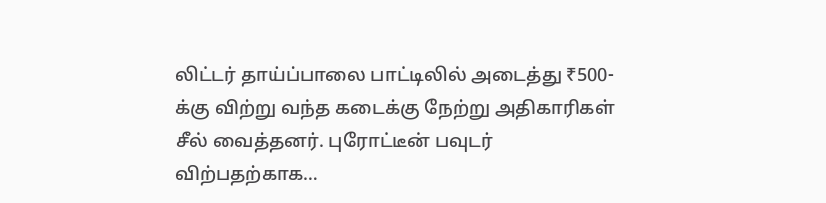லிட்டர் தாய்ப்பாலை பாட்டிலில் அடைத்து ₹500-க்கு விற்று வந்த கடைக்கு நேற்று அதிகாரிகள் சீல் வைத்தனர். புரோட்டீன் பவுடர் விற்பதற்காக…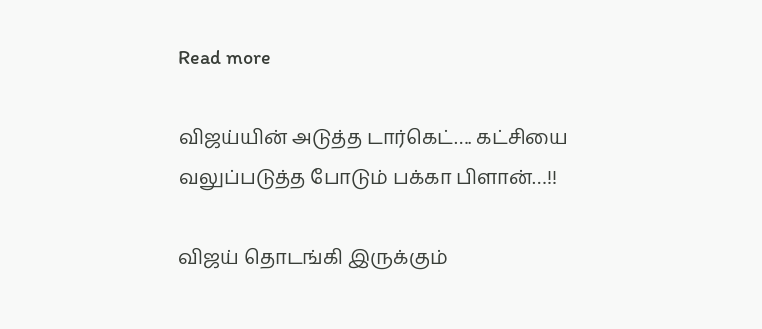Read more

விஜய்யின் அடுத்த டார்கெட்…. கட்சியை வலுப்படுத்த போடும் பக்கா பிளான்…!!

விஜய் தொடங்கி இருக்கும்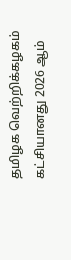தமிழக வெற்றிக்கழகம் கட்சியானது 2026 ஆம்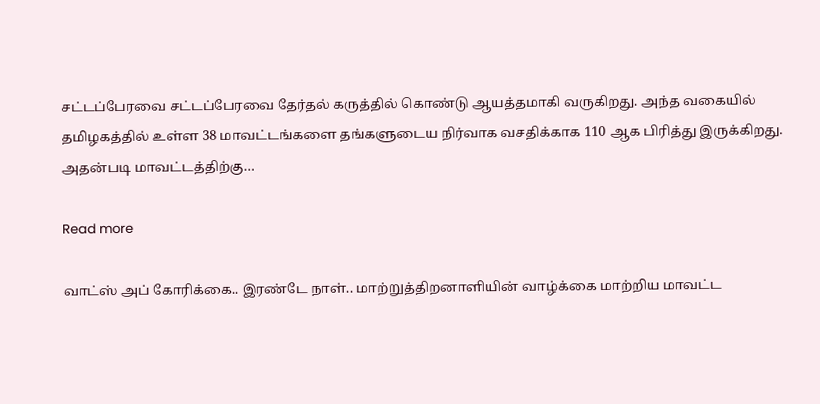சட்டப்பேரவை சட்டப்பேரவை தேர்தல் கருத்தில் கொண்டு ஆயத்தமாகி வருகிறது. அந்த வகையில் தமிழகத்தில் உள்ள 38 மாவட்டங்களை தங்களுடைய நிர்வாக வசதிக்காக 110 ஆக பிரித்து இருக்கிறது. அதன்படி மாவட்டத்திற்கு…

Read more

வாட்ஸ் அப் கோரிக்கை.. இரண்டே நாள்.. மாற்றுத்திறனாளியின் வாழ்க்கை மாற்றிய மாவட்ட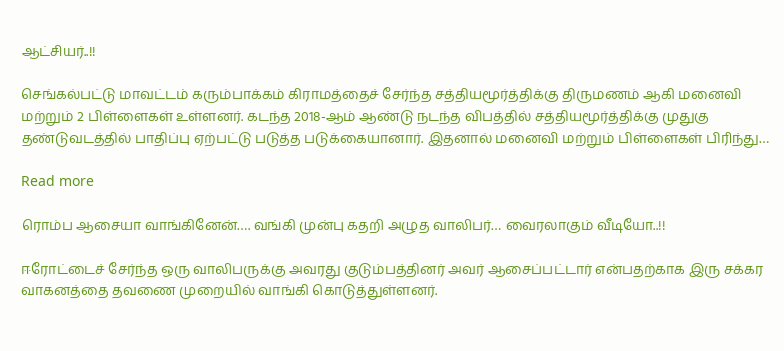ஆட்சியர்..!!

செங்கல்பட்டு மாவட்டம் கரும்பாக்கம் கிராமத்தைச் சேர்ந்த சத்தியமூர்த்திக்கு திருமணம் ஆகி மனைவி மற்றும் 2 பிள்ளைகள் உள்ளனர். கடந்த 2018-ஆம் ஆண்டு நடந்த விபத்தில் சத்தியமூர்த்திக்கு முதுகு தண்டுவடத்தில் பாதிப்பு ஏற்பட்டு படுத்த படுக்கையானார். இதனால் மனைவி மற்றும் பிள்ளைகள் பிரிந்து…

Read more

ரொம்ப ஆசையா வாங்கினேன்…. வங்கி முன்பு கதறி அழுத வாலிபர்… வைரலாகும் வீடியோ..!!

ஈரோட்டைச் சேர்ந்த ஒரு வாலிபருக்கு அவரது குடும்பத்தினர் அவர் ஆசைப்பட்டார் என்பதற்காக இரு சக்கர வாகனத்தை தவணை முறையில் வாங்கி கொடுத்துள்ளனர்.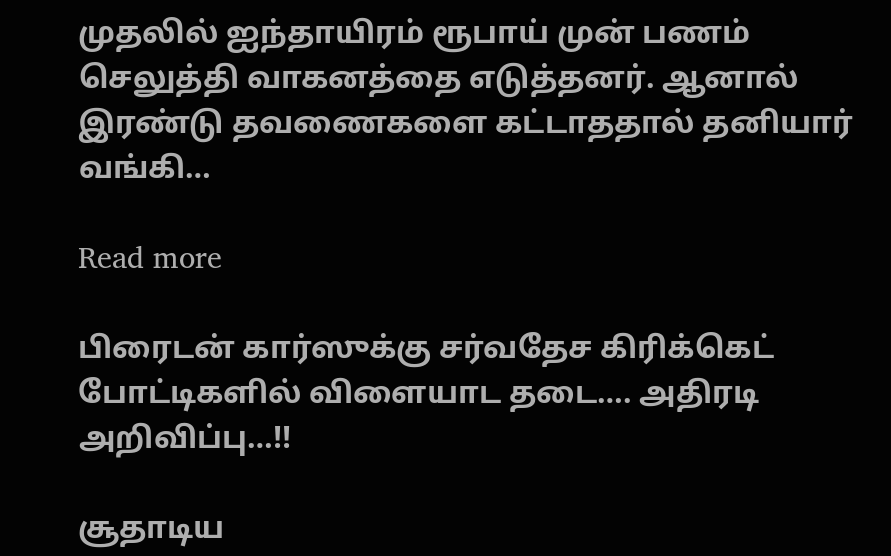முதலில் ஐந்தாயிரம் ரூபாய் முன் பணம் செலுத்தி வாகனத்தை எடுத்தனர். ஆனால் இரண்டு தவணைகளை கட்டாததால் தனியார் வங்கி…

Read more

பிரைடன் கார்ஸுக்கு சர்வதேச கிரிக்கெட் போட்டிகளில் விளையாட தடை…. அதிரடி அறிவிப்பு…!!

சூதாடிய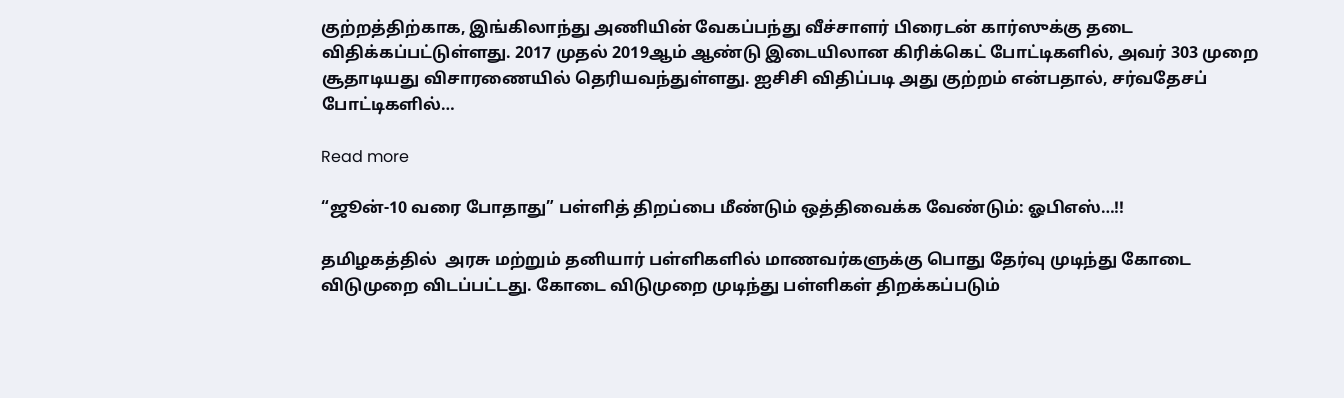குற்றத்திற்காக, இங்கிலாந்து அணியின் வேகப்பந்து வீச்சாளர் பிரைடன் கார்ஸுக்கு தடை விதிக்கப்பட்டுள்ளது. 2017 முதல் 2019ஆம் ஆண்டு இடையிலான கிரிக்கெட் போட்டிகளில், அவர் 303 முறை சூதாடியது விசாரணையில் தெரியவந்துள்ளது. ஐசிசி விதிப்படி அது குற்றம் என்பதால், சர்வதேசப் போட்டிகளில்…

Read more

“ஜூன்-10 வரை போதாது” பள்ளித் திறப்பை மீண்டும் ஒத்திவைக்க வேண்டும்: ஓபிஎஸ்…!!

தமிழகத்தில்  அரசு மற்றும் தனியார் பள்ளிகளில் மாணவர்களுக்கு பொது தேர்வு முடிந்து கோடை விடுமுறை விடப்பட்டது. கோடை விடுமுறை முடிந்து பள்ளிகள் திறக்கப்படும்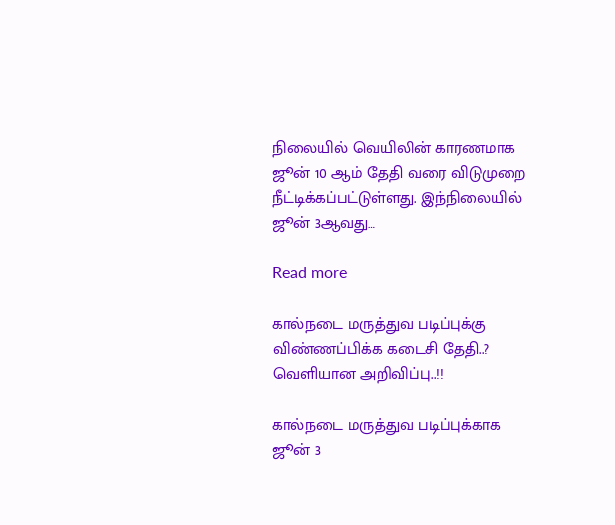நிலையில் வெயிலின் காரணமாக ஜூன் 10 ஆம் தேதி வரை விடுமுறை நீட்டிக்கப்பட்டுள்ளது. இந்நிலையில் ஜூன் 3ஆவது…

Read more

கால்நடை மருத்துவ படிப்புக்கு விண்ணப்பிக்க கடைசி தேதி..? வெளியான அறிவிப்பு..!!

கால்நடை மருத்துவ படிப்புக்காக ஜூன் 3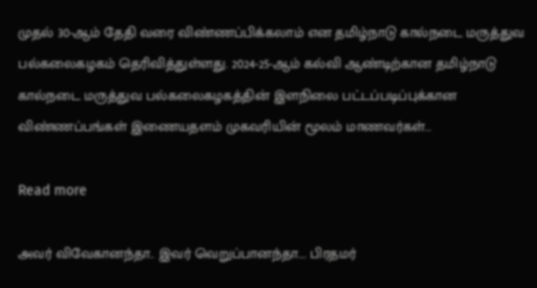முதல் 30-ஆம் தேதி வரை விண்ணப்பிக்கலாம் என தமிழ்நாடு கால்நடை மருத்துவ பல்கலைகழகம் தெரிவித்துள்ளது. 2024-25-ஆம் கல்வி ஆண்டிற்கான தமிழ்நாடு கால்நடை மருத்துவ பல்கலைகழகத்தின் இளநிலை பட்டப்படிப்புக்கான விண்ணப்பங்கள் இணையதளம் முகவரியின் மூலம் மாணவர்கள்…

Read more

அவர் விவேகானந்தா.. இவர் வெறுப்பானந்தா…. பிரதமர்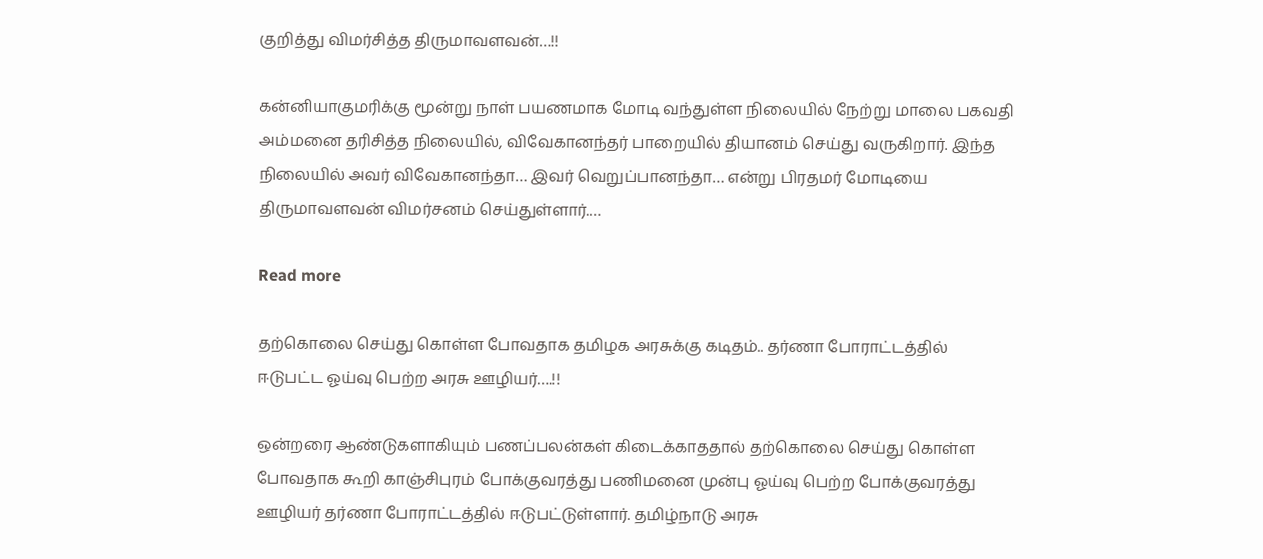குறித்து விமர்சித்த திருமாவளவன்…!!

கன்னியாகுமரிக்கு மூன்று நாள் பயணமாக மோடி வந்துள்ள நிலையில் நேற்று மாலை பகவதி அம்மனை தரிசித்த நிலையில், விவேகானந்தர் பாறையில் தியானம் செய்து வருகிறார். இந்த நிலையில் அவர் விவேகானந்தா… இவர் வெறுப்பானந்தா… என்று பிரதமர் மோடியை திருமாவளவன் விமர்சனம் செய்துள்ளார்.…

Read more

தற்கொலை செய்து கொள்ள போவதாக தமிழக அரசுக்கு கடிதம்.. தர்ணா போராட்டத்தில் ஈடுபட்ட ஓய்வு பெற்ற அரசு ஊழியர்….!!

ஒன்றரை ஆண்டுகளாகியும் பணப்பலன்கள் கிடைக்காததால் தற்கொலை செய்து கொள்ள போவதாக கூறி காஞ்சிபுரம் போக்குவரத்து பணிமனை முன்பு ஓய்வு பெற்ற போக்குவரத்து ஊழியர் தர்ணா போராட்டத்தில் ஈடுபட்டுள்ளார். தமிழ்நாடு அரசு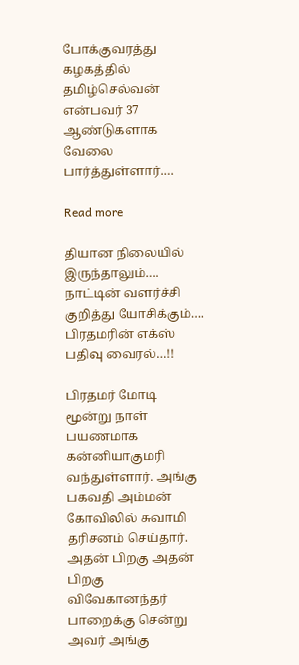போக்குவரத்து கழகத்தில் தமிழ்செல்வன் என்பவர் 37 ஆண்டுகளாக வேலை பார்த்துள்ளார்.…

Read more

தியான நிலையில் இருந்தாலும்…. நாட்டின் வளர்ச்சி குறித்து யோசிக்கும்…. பிரதமரின் எக்ஸ் பதிவு வைரல்…!!

பிரதமர் மோடி மூன்று நாள் பயணமாக கன்னியாகுமரி வந்துள்ளார். அங்கு பகவதி அம்மன் கோவிலில் சுவாமி தரிசனம் செய்தார். அதன் பிறகு அதன் பிறகு விவேகானந்தர் பாறைக்கு சென்று அவர் அங்கு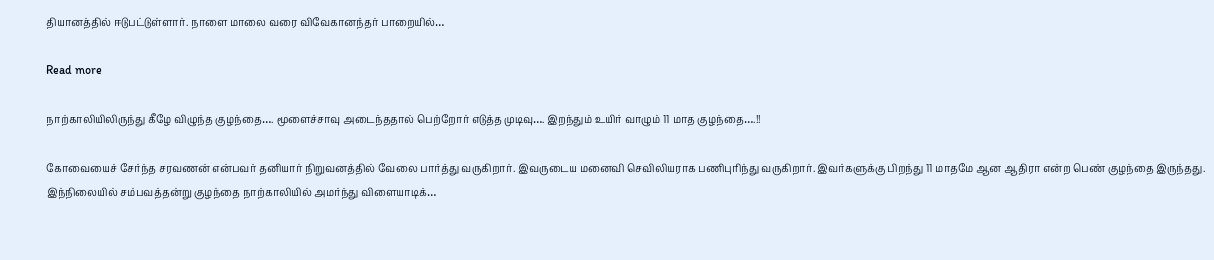தியானத்தில் ஈடுபட்டுள்ளார். நாளை மாலை வரை விவேகானந்தர் பாறையில்…

Read more

நாற்காலியிலிருந்து கீழே விழுந்த குழந்தை…. மூளைச்சாவு அடைந்ததால் பெற்றோர் எடுத்த முடிவு…. இறந்தும் உயிர் வாழும் 11 மாத குழந்தை….!!

கோவையைச் சேர்ந்த சரவணன் என்பவர் தனியார் நிறுவனத்தில் வேலை பார்த்து வருகிறார். இவருடைய மனைவி செவிலியராக பணிபுரிந்து வருகிறார். இவர்களுக்கு பிறந்து 11 மாதமே ஆன ஆதிரா என்ற பெண் குழந்தை இருந்தது. இந்நிலையில் சம்பவத்தன்று குழந்தை நாற்காலியில் அமர்ந்து விளையாடிக்…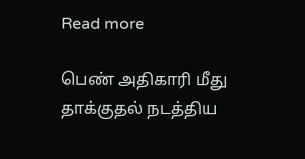Read more

பெண் அதிகாரி மீது தாக்குதல் நடத்திய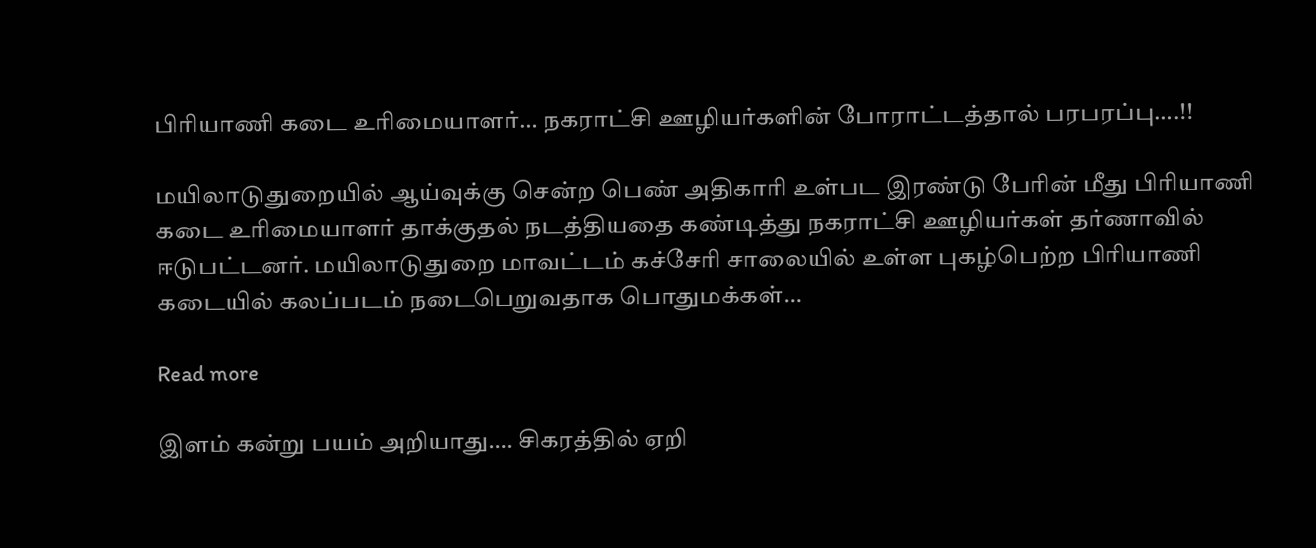பிரியாணி கடை உரிமையாளர்… நகராட்சி ஊழியர்களின் போராட்டத்தால் பரபரப்பு….!!

மயிலாடுதுறையில் ஆய்வுக்கு சென்ற பெண் அதிகாரி உள்பட இரண்டு பேரின் மீது பிரியாணி கடை உரிமையாளர் தாக்குதல் நடத்தியதை கண்டித்து நகராட்சி ஊழியர்கள் தர்ணாவில் ஈடுபட்டனர். மயிலாடுதுறை மாவட்டம் கச்சேரி சாலையில் உள்ள புகழ்பெற்ற பிரியாணி கடையில் கலப்படம் நடைபெறுவதாக பொதுமக்கள்…

Read more

இளம் கன்று பயம் அறியாது…. சிகரத்தில் ஏறி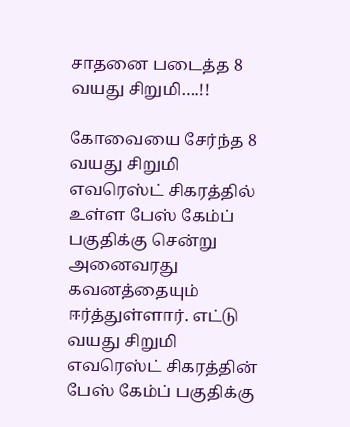சாதனை படைத்த 8 வயது சிறுமி….!!

கோவையை சேர்ந்த 8 வயது சிறுமி எவரெஸ்ட் சிகரத்தில் உள்ள பேஸ் கேம்ப் பகுதிக்கு சென்று அனைவரது கவனத்தையும் ஈர்த்துள்ளார். எட்டு வயது சிறுமி எவரெஸ்ட் சிகரத்தின் பேஸ் கேம்ப் பகுதிக்கு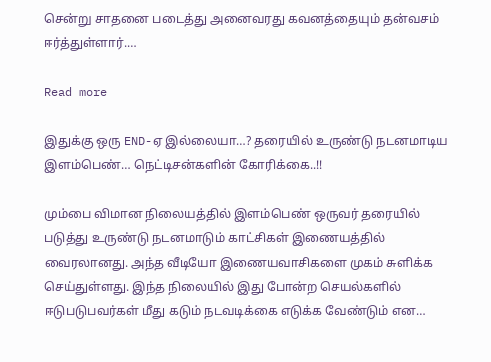சென்று சாதனை படைத்து அனைவரது கவனத்தையும் தன்வசம் ஈர்த்துள்ளார்.…

Read more

இதுக்கு ஒரு END-ஏ இல்லையா…? தரையில் உருண்டு நடனமாடிய இளம்பெண்… நெட்டிசன்களின் கோரிக்கை..!!

மும்பை விமான நிலையத்தில் இளம்பெண் ஒருவர் தரையில் படுத்து உருண்டு நடனமாடும் காட்சிகள் இணையத்தில் வைரலானது. அந்த வீடியோ இணையவாசிகளை முகம் சுளிக்க செய்துள்ளது. இந்த நிலையில் இது போன்ற செயல்களில் ஈடுபடுபவர்கள் மீது கடும் நடவடிக்கை எடுக்க வேண்டும் என…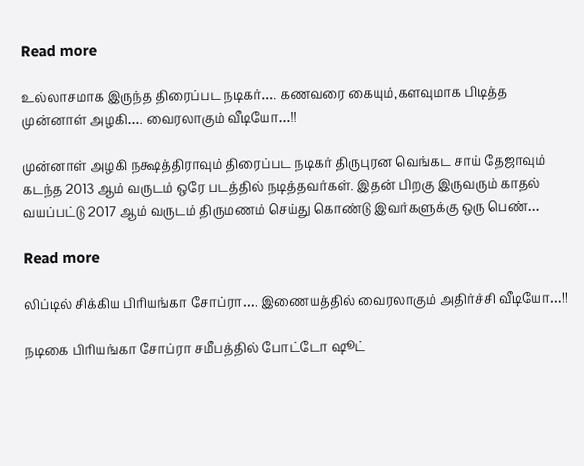Read more

உல்லாசமாக இருந்த திரைப்பட நடிகர்…. கணவரை கையும்,களவுமாக பிடித்த முன்னாள் அழகி…. வைரலாகும் வீடியோ…!!

முன்னாள் அழகி நக்ஷத்திராவும் திரைப்பட நடிகர் திருபுரன வெங்கட சாய் தேஜாவும் கடந்த 2013 ஆம் வருடம் ஒரே படத்தில் நடித்தவர்கள். இதன் பிறகு இருவரும் காதல் வயப்பட்டு 2017 ஆம் வருடம் திருமணம் செய்து கொண்டு இவர்களுக்கு ஒரு பெண்…

Read more

லிப்டில் சிக்கிய பிரியங்கா சோப்ரா…. இணையத்தில் வைரலாகும் அதிர்ச்சி வீடியோ…!!

நடிகை பிரியங்கா சோப்ரா சமீபத்தில் போட்டோ ஷூட்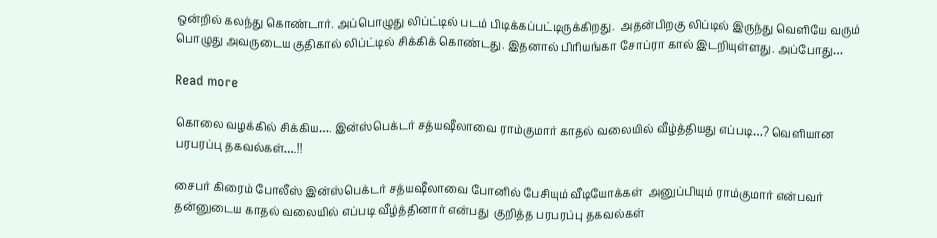ஒன்றில் கலந்து கொண்டார். அப்பொழுது லிப்ட்டில் படம் பிடிக்கப்பட்டிருக்கிறது.  அதன்பிறகு லிப்டில் இருந்து வெளியே வரும் பொழுது அவருடைய குதிகால் லிப்ட்டில் சிக்கிக் கொண்டது. இதனால் பிரியங்கா சோப்ரா கால் இடறியுள்ளது. அப்போது…

Read more

கொலை வழக்கில் சிக்கிய…. இன்ஸ்பெக்டர் சத்யஷீலாவை ராம்குமார் காதல் வலையில் வீழ்த்தியது எப்படி…? வெளியான பரபரப்பு தகவல்கள்….!!

சைபர் கிரைம் போலீஸ் இன்ஸ்பெக்டர் சத்யஷீலாவை போனில் பேசியும் வீடியோக்கள்  அனுப்பியும் ராம்குமார் என்பவர் தன்னுடைய காதல் வலையில் எப்படி வீழ்த்தினார் என்பது  குறித்த பரபரப்பு தகவல்கள்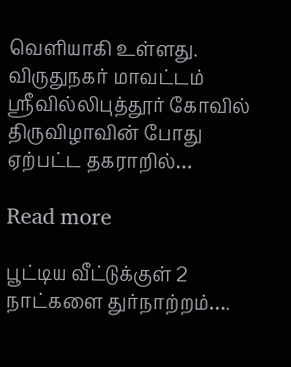வெளியாகி உள்ளது. விருதுநகர் மாவட்டம் ஸ்ரீவில்லிபுத்தூர் கோவில் திருவிழாவின் போது ஏற்பட்ட தகராறில்…

Read more

பூட்டிய வீட்டுக்குள் 2 நாட்களை துர்நாற்றம்….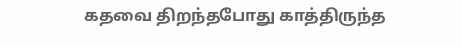கதவை திறந்தபோது காத்திருந்த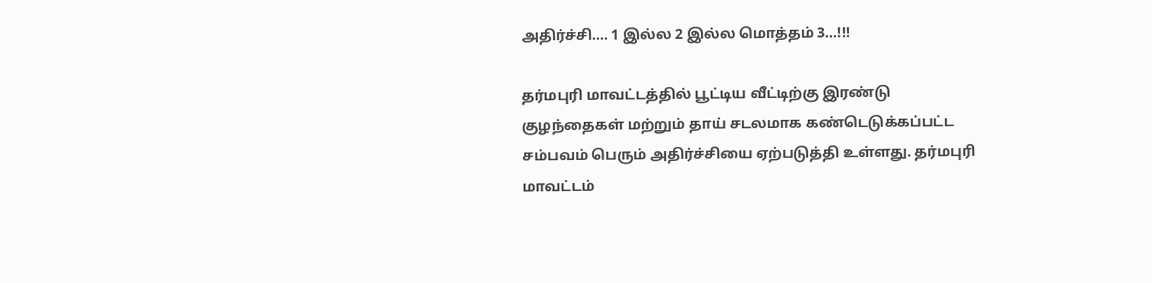அதிர்ச்சி…. 1 இல்ல 2 இல்ல மொத்தம் 3…!!!

தர்மபுரி மாவட்டத்தில் பூட்டிய வீட்டிற்கு இரண்டு குழந்தைகள் மற்றும் தாய் சடலமாக கண்டெடுக்கப்பட்ட சம்பவம் பெரும் அதிர்ச்சியை ஏற்படுத்தி உள்ளது. தர்மபுரி மாவட்டம்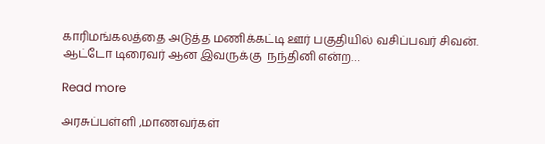காரிமங்கலத்தை அடுத்த மணிக்கட்டி ஊர் பகுதியில் வசிப்பவர் சிவன். ஆட்டோ டிரைவர் ஆன இவருக்கு  நந்தினி என்ற…

Read more

அரசுப்பள்ளி ,மாணவர்கள்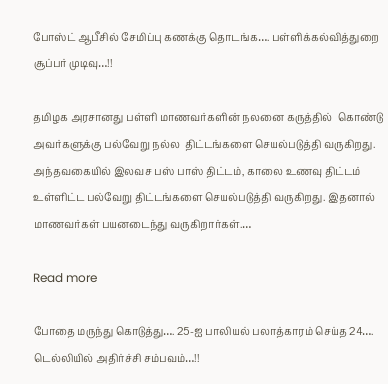போஸ்ட் ஆபீசில் சேமிப்பு கணக்கு தொடங்க…. பள்ளிக்கல்வித்துறை சூப்பர் முடிவு…!!

தமிழக அரசானது பள்ளி மாணவர்களின் நலனை கருத்தில்  கொண்டு அவர்களுக்கு பல்வேறு நல்ல  திட்டங்களை செயல்படுத்தி வருகிறது. அந்தவகையில் இலவச பஸ் பாஸ் திட்டம், காலை உணவு திட்டம் உள்ளிட்ட பல்வேறு திட்டங்களை செயல்படுத்தி வருகிறது. இதனால் மாணவர்கள் பயனடைந்து வருகிறார்கள்.…

Read more

போதை மருந்து கொடுத்து…. 25-ஐ பாலியல் பலாத்காரம் செய்த 24…. டெல்லியில் அதிர்ச்சி சம்பவம்…!!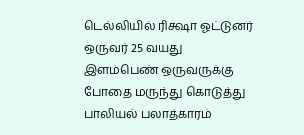டெல்லியில் ரிக்ஷா ஓட்டுனர் ஒருவர் 25 வயது இளம்பெண் ஒருவருக்கு போதை மருந்து கொடுத்து பாலியல் பலாத்காரம்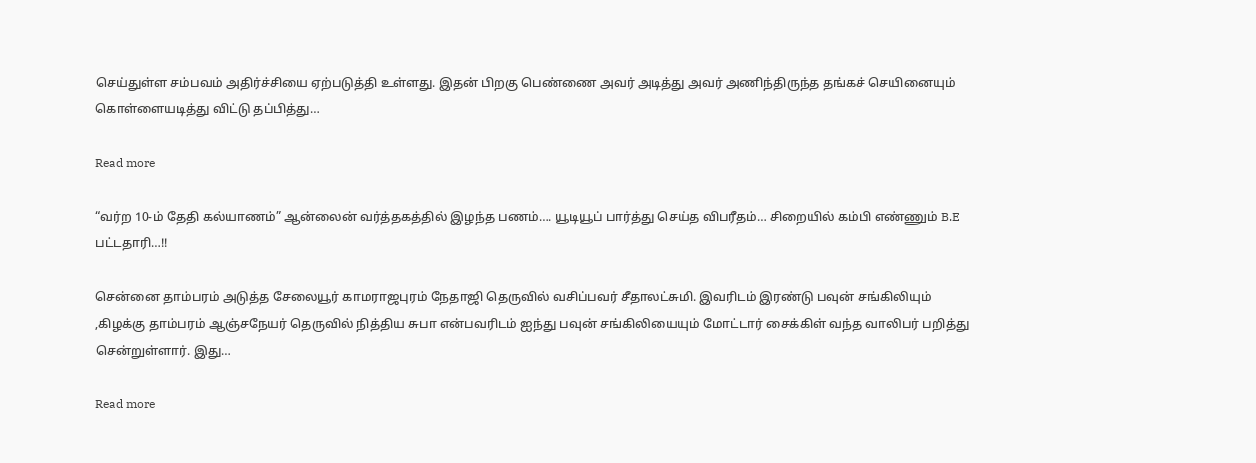செய்துள்ள சம்பவம் அதிர்ச்சியை ஏற்படுத்தி உள்ளது. இதன் பிறகு பெண்ணை அவர் அடித்து அவர் அணிந்திருந்த தங்கச் செயினையும் கொள்ளையடித்து விட்டு தப்பித்து…

Read more

“வர்ற 10-ம் தேதி கல்யாணம்” ஆன்லைன் வர்த்தகத்தில் இழந்த பணம்…. யூடியூப் பார்த்து செய்த விபரீதம்… சிறையில் கம்பி எண்ணும் B.E பட்டதாரி…!!

சென்னை தாம்பரம் அடுத்த சேலையூர் காமராஜபுரம் நேதாஜி தெருவில் வசிப்பவர் சீதாலட்சுமி. இவரிடம் இரண்டு பவுன் சங்கிலியும் ,கிழக்கு தாம்பரம் ஆஞ்சநேயர் தெருவில் நித்திய சுபா என்பவரிடம் ஐந்து பவுன் சங்கிலியையும் மோட்டார் சைக்கிள் வந்த வாலிபர் பறித்து சென்றுள்ளார். இது…

Read more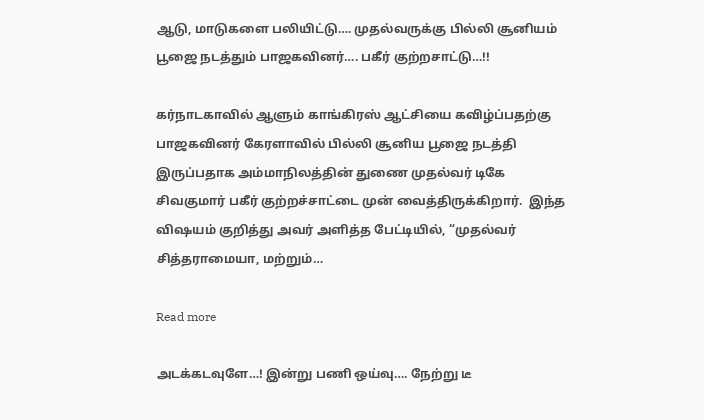ஆடு, மாடுகளை பலியிட்டு…. முதல்வருக்கு பில்லி சூனியம் பூஜை நடத்தும் பாஜகவினர்…. பகீர் குற்றசாட்டு…!!

கர்நாடகாவில் ஆளும் காங்கிரஸ் ஆட்சியை கவிழ்ப்பதற்கு பாஜகவினர் கேரளாவில் பில்லி சூனிய பூஜை நடத்தி இருப்பதாக அம்மாநிலத்தின் துணை முதல்வர் டிகே சிவகுமார் பகீர் குற்றச்சாட்டை முன் வைத்திருக்கிறார்.  இந்த விஷயம் குறித்து அவர் அளித்த பேட்டியில், “முதல்வர் சித்தராமையா, மற்றும்…

Read more

அடக்கடவுளே…! இன்று பணி ஒய்வு…. நேற்று டீ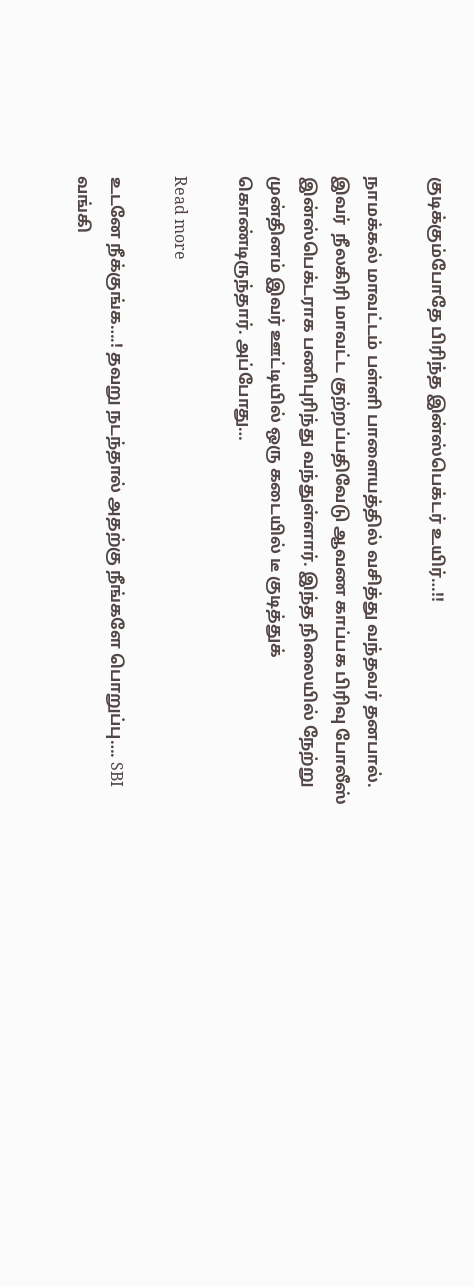குடிக்கும்போதே பிரிந்த இன்ஸ்பெக்டர் உயிர்…!!

நாமக்கல் மாவட்டம் பள்ளி பாளையத்தில் வசித்து வந்தவர் தனபால். இவர்  நீலகிரி மாவட்ட குற்றப்பதிவேடு ஆவண காப்பக பிரிவு போலீஸ் இன்ஸ்பெக்டராக பணிபுரிந்து வந்துள்ளார். இந்த நிலையில் நேற்று முன்தினம் இவர் ஊட்டியில் ஒரு கடையில் டீ குடித்துக் கொண்டிருந்தார். அப்போது…

Read more

உடனே நீக்குங்க….! தவறு நடந்தால் அதற்கு நீங்களே பொறுப்பு…. SBI வங்கி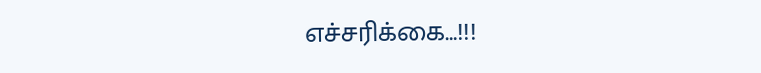எச்சரிக்கை…!!!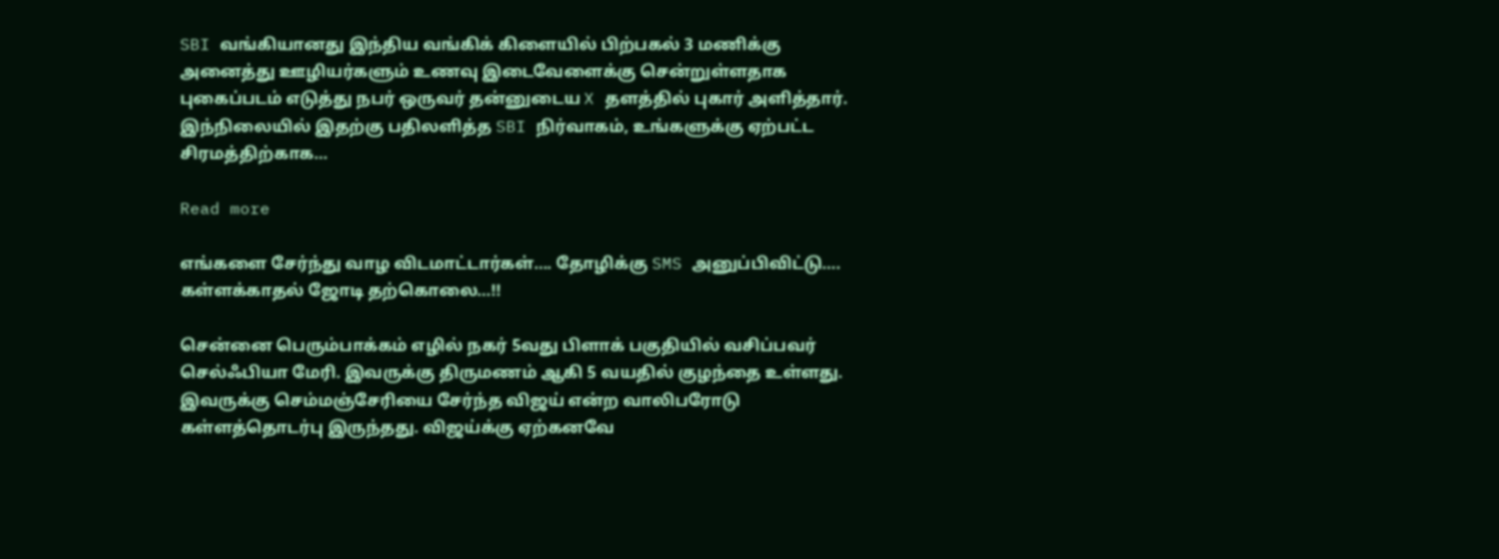SBI வங்கியானது இந்திய வங்கிக் கிளையில் பிற்பகல் 3 மணிக்கு அனைத்து ஊழியர்களும் உணவு இடைவேளைக்கு சென்றுள்ளதாக புகைப்படம் எடுத்து நபர் ஒருவர் தன்னுடைய X தளத்தில் புகார் அளித்தார். இந்நிலையில் இதற்கு பதிலளித்த SBI நிர்வாகம், உங்களுக்கு ஏற்பட்ட சிரமத்திற்காக…

Read more

எங்களை சேர்ந்து வாழ விடமாட்டார்கள்…. தோழிக்கு SMS அனுப்பிவிட்டு…. கள்ளக்காதல் ஜோடி தற்கொலை…!!

சென்னை பெரும்பாக்கம் எழில் நகர் 5வது பிளாக் பகுதியில் வசிப்பவர் செல்ஃபியா மேரி. இவருக்கு திருமணம் ஆகி 5 வயதில் குழந்தை உள்ளது. இவருக்கு செம்மஞ்சேரியை சேர்ந்த விஜய் என்ற வாலிபரோடு கள்ளத்தொடர்பு இருந்தது. விஜய்க்கு ஏற்கனவே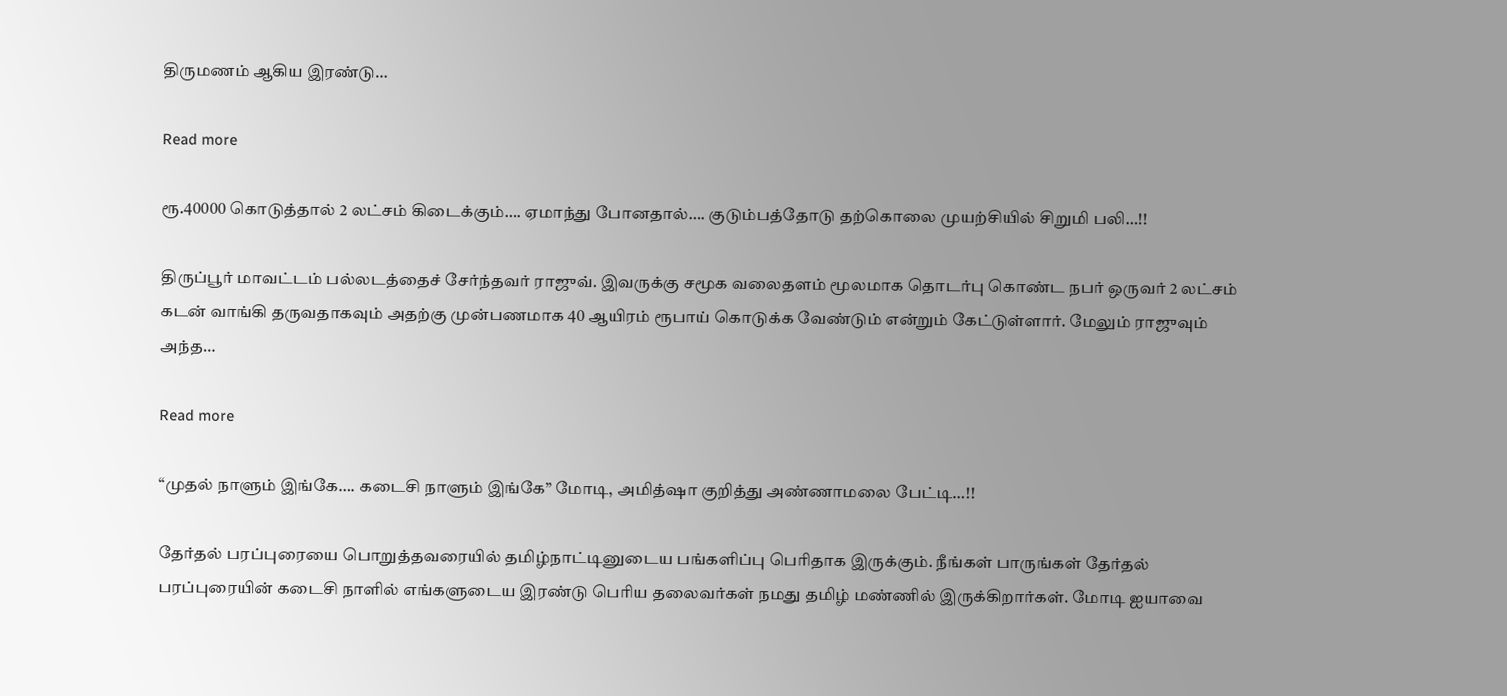திருமணம் ஆகிய இரண்டு…

Read more

ரூ.40000 கொடுத்தால் 2 லட்சம் கிடைக்கும்…. ஏமாந்து போனதால்…. குடும்பத்தோடு தற்கொலை முயற்சியில் சிறுமி பலி…!!

திருப்பூர் மாவட்டம் பல்லடத்தைச் சேர்ந்தவர் ராஜுவ். இவருக்கு சமூக வலைதளம் மூலமாக தொடர்பு கொண்ட நபர் ஒருவர் 2 லட்சம் கடன் வாங்கி தருவதாகவும் அதற்கு முன்பணமாக 40 ஆயிரம் ரூபாய் கொடுக்க வேண்டும் என்றும் கேட்டுள்ளார். மேலும் ராஜுவும் அந்த…

Read more

“முதல் நாளும் இங்கே…. கடைசி நாளும் இங்கே” மோடி, அமித்ஷா குறித்து அண்ணாமலை பேட்டி…!!

தேர்தல் பரப்புரையை பொறுத்தவரையில் தமிழ்நாட்டினுடைய பங்களிப்பு பெரிதாக இருக்கும். நீங்கள் பாருங்கள் தேர்தல் பரப்புரையின் கடைசி நாளில் எங்களுடைய இரண்டு பெரிய தலைவர்கள் நமது தமிழ் மண்ணில் இருக்கிறார்கள். மோடி ஐயாவை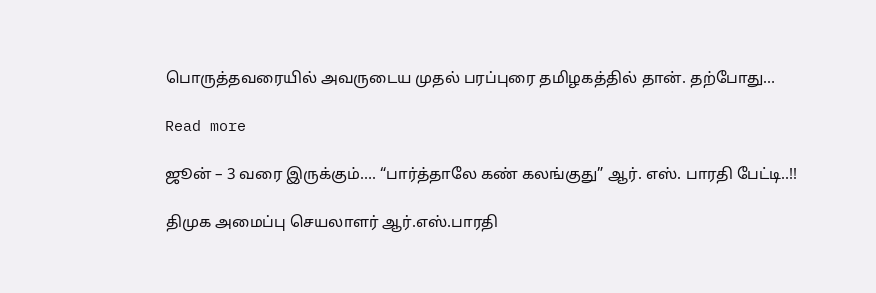பொருத்தவரையில் அவருடைய முதல் பரப்புரை தமிழகத்தில் தான். தற்போது…

Read more

ஜூன் – 3 வரை இருக்கும்…. “பார்த்தாலே கண் கலங்குது” ஆர். எஸ். பாரதி பேட்டி..!!

திமுக அமைப்பு செயலாளர் ஆர்.எஸ்.பாரதி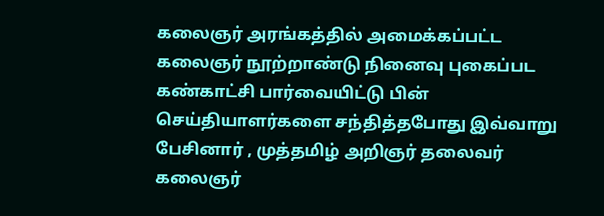கலைஞர் அரங்கத்தில் அமைக்கப்பட்ட கலைஞர் நூற்றாண்டு நினைவு புகைப்பட கண்காட்சி பார்வையிட்டு பின் செய்தியாளர்களை சந்தித்தபோது இவ்வாறு பேசினார் , முத்தமிழ் அறிஞர் தலைவர் கலைஞர்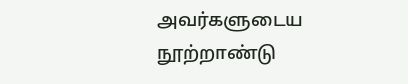அவர்களுடைய நூற்றாண்டு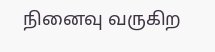நினைவு வருகிற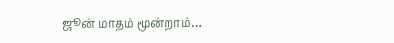ஜூன் மாதம் மூன்றாம்…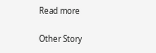Read more

Other Story